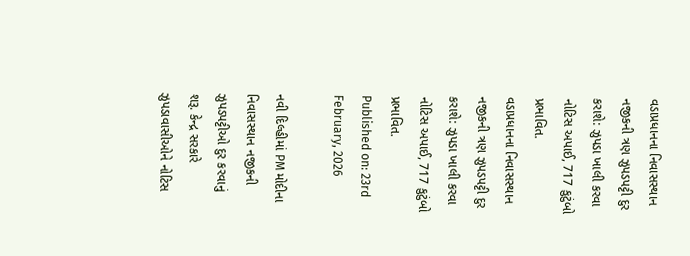વડાપ્રધાનના નિવાસસ્થાન નજીકની ત્રણ ઝુપડપટ્ટી દુર કરાશે: ઝુપડા ખાલી કરવા નોટિસ અપાઈ, 717 કુટુંબો પ્રભાવિત.
વડાપ્રધાનના નિવાસસ્થાન નજીકની ત્રણ ઝુપડપટ્ટી દુર કરાશે: ઝુપડા ખાલી કરવા નોટિસ અપાઈ, 717 કુટુંબો પ્રભાવિત.
Published on: 23rd February, 2026

નવી દિલ્હીમાં PM મોદીના નિવાસસ્થાન નજીકની ઝુપડપટ્ટીઓ દુર કરવાનું શરૂ. કેન્દ્ર સરકારે ઝુપડાવાસીઓને નોટિસ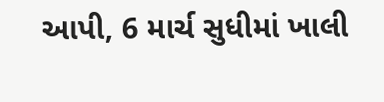આપી, 6 માર્ચ સુધીમાં ખાલી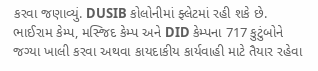કરવા જણાવ્યું. DUSIB કોલોનીમાં ફ્લેટમાં રહી શકે છે. ભાઈરામ કેમ્પ, મસ્જિદ કેમ્પ અને DID કેમ્પના 717 કુટુંબોને જગ્યા ખાલી કરવા અથવા કાયદાકીય કાર્યવાહી માટે તૈયાર રહેવા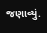જણાવ્યું.